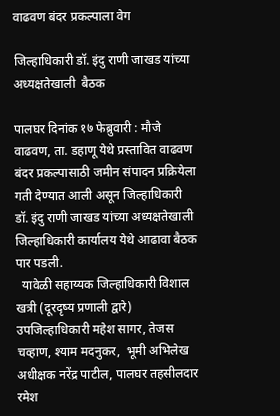वाढवण बंदर प्रकल्पाला वेग

जिल्हाधिकारी डॉ. इंदु राणी जाखड यांच्या अध्यक्षतेखाली  बैठक

पालघर दिनांक १७ फेब्रुवारी : मौजे वाढवण, ता. डहाणू येथे प्रस्तावित वाढवण बंदर प्रकल्पासाठी जमीन संपादन प्रक्रियेला गती देण्यात आली असून जिल्हाधिकारी डॉ. इंदु राणी जाखड यांच्या अध्यक्षतेखाली जिल्हाधिकारी कार्यालय येथे आढावा बैठक पार पडली.
  यावेळी सहाय्यक जिल्हाधिकारी विशाल खत्री (दूरदृष्य प्रणाली द्वारे) उपजिल्हाधिकारी महेश सागर, तेजस चव्हाण, श्याम मदनुकर,  भूमी अभिलेख अधीक्षक नरेंद्र पाटील, पालघर तहसीलदार  रमेश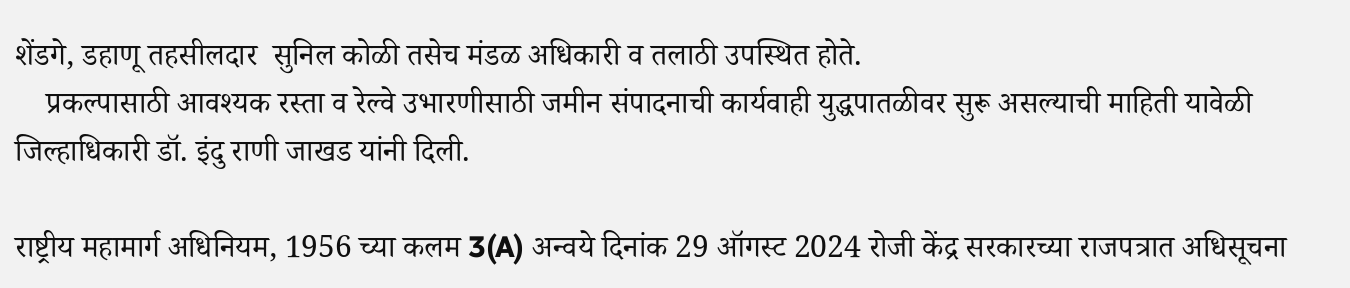शेंडगे, डहाणू तहसीलदार  सुनिल कोळी तसेच मंडळ अधिकारी व तलाठी उपस्थित होते.
    प्रकल्पासाठी आवश्यक रस्ता व रेल्वे उभारणीसाठी जमीन संपादनाची कार्यवाही युद्धपातळीवर सुरू असल्याची माहिती यावेळी जिल्हाधिकारी डॉ. इंदु राणी जाखड यांनी दिली.

राष्ट्रीय महामार्ग अधिनियम, 1956 च्या कलम 3(A) अन्वये दिनांक 29 ऑगस्ट 2024 रोजी केंद्र सरकारच्या राजपत्रात अधिसूचना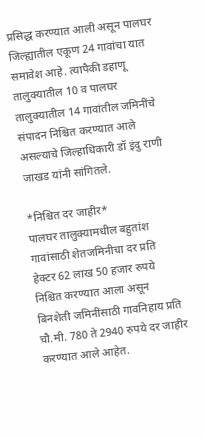प्रसिद्ध करण्यात आली असून पालघर जिल्ह्यातील एकूण 24 गावांचा यात समावेश आहे. त्यापैकी डहाणू तालुक्यातील 10 व पालघर तालुक्यातील 14 गावांतील जमिनींचे संपादन निश्चित करण्यात आले असल्याचे जिल्हाधिकारी डॉ इंदु राणी जाखड यांनी सांगितले.

*निश्चित दर जाहीर*
पालघर तालुक्यामधील बहुतांश गावांसाठी शेतजमिनीचा दर प्रति हेक्टर 62 लाख 50 हजार रुपये निश्चित करण्यात आला असून बिनशेती जमिनींसाठी गावनिहाय प्रति चौ.मी. 780 ते 2940 रुपये दर जाहीर करण्यात आले आहेत.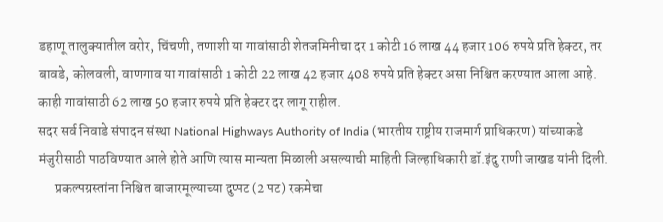डहाणू तालुक्यातील वरोर, चिंचणी, तणाशी या गावांसाठी शेतजमिनीचा दर 1 कोटी 16 लाख 44 हजार 106 रुपये प्रति हेक्टर, तर बावडे, कोलवली, वाणगाव या गावांसाठी 1 कोटी 22 लाख 42 हजार 408 रुपये प्रति हेक्टर असा निश्चित करण्यात आला आहे. काही गावांसाठी 62 लाख 50 हजार रुपये प्रति हेक्टर दर लागू राहील.
सदर सर्व निवाडे संपादन संस्था National Highways Authority of India (भारतीय राष्ट्रीय राजमार्ग प्राधिकरण) यांच्याकडे मंजुरीसाठी पाठविण्यात आले होते आणि त्यास मान्यता मिळाली असल्याची माहिती जिल्हाधिकारी डॉ.इंदु राणी जाखड यांनी दिली.
      प्रकल्पग्रस्तांना निश्चित बाजारमूल्याच्या दुप्पट (2 पट) रकमेचा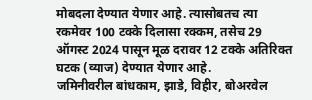मोबदला देण्यात येणार आहे. त्यासोबतच त्या रकमेवर 100 टक्के दिलासा रक्कम, तसेच 29 ऑगस्ट 2024 पासून मूळ दरावर 12 टक्के अतिरिक्त घटक (व्याज) देण्यात येणार आहे.
जमिनीवरील बांधकाम, झाडे, विहीर, बोअरवेल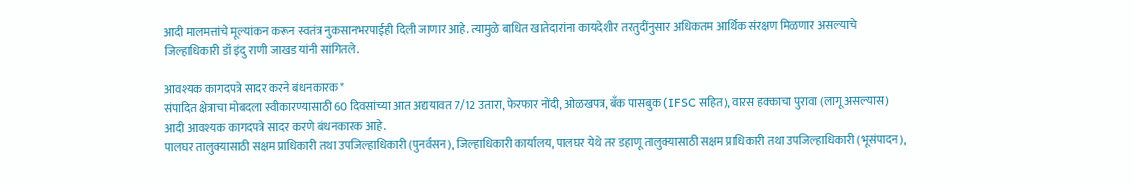आदी मालमत्तांचे मूल्यांकन करून स्वतंत्र नुकसानभरपाईही दिली जाणार आहे. त्यामुळे बाधित खातेदारांना कायदेशीर तरतुदींनुसार अधिकतम आर्थिक संरक्षण मिळणार असल्याचे जिल्हाधिकारी डॉ इंदु राणी जाखड यांनी सांगितले.

आवश्यक कागदपत्रे सादर करने बंधनकारक*
संपादित क्षेत्राचा मोबदला स्वीकारण्यासाठी 60 दिवसांच्या आत अद्ययावत 7/12 उतारा, फेरफार नोंदी, ओळखपत्र, बँक पासबुक (IFSC सहित), वारस हक्काचा पुरावा (लागू असल्यास) आदी आवश्यक कागदपत्रे सादर करणे बंधनकारक आहे.
पालघर तालुक्यासाठी सक्षम प्राधिकारी तथा उपजिल्हाधिकारी (पुनर्वसन), जिल्हाधिकारी कार्यालय, पालघर येथे तर डहाणू तालुक्यासाठी सक्षम प्राधिकारी तथा उपजिल्हाधिकारी (भूसंपादन),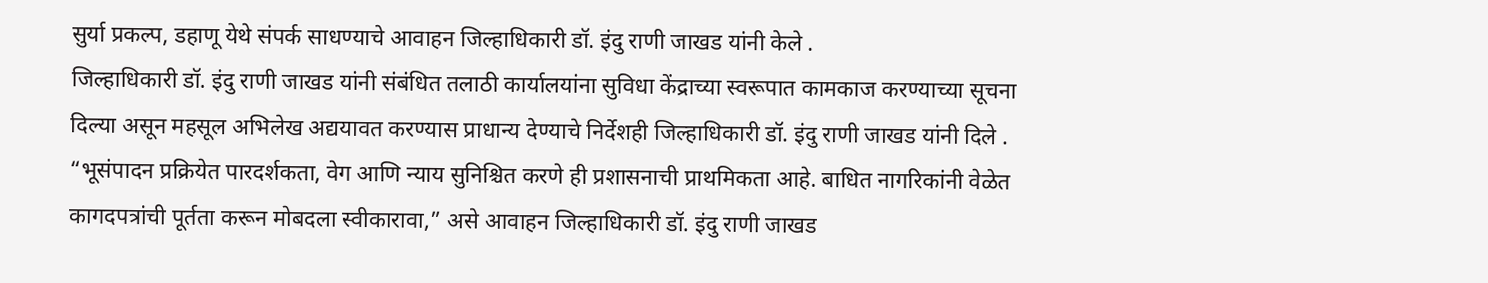सुर्या प्रकल्प, डहाणू येथे संपर्क साधण्याचे आवाहन जिल्हाधिकारी डॉ. इंदु राणी जाखड यांनी केले .
जिल्हाधिकारी डॉ. इंदु राणी जाखड यांनी संबंधित तलाठी कार्यालयांना सुविधा केंद्राच्या स्वरूपात कामकाज करण्याच्या सूचना दिल्या असून महसूल अभिलेख अद्ययावत करण्यास प्राधान्य देण्याचे निर्देशही जिल्हाधिकारी डॉ. इंदु राणी जाखड यांनी दिले .
“भूसंपादन प्रक्रियेत पारदर्शकता, वेग आणि न्याय सुनिश्चित करणे ही प्रशासनाची प्राथमिकता आहे. बाधित नागरिकांनी वेळेत कागदपत्रांची पूर्तता करून मोबदला स्वीकारावा,” असे आवाहन जिल्हाधिकारी डॉ. इंदु राणी जाखड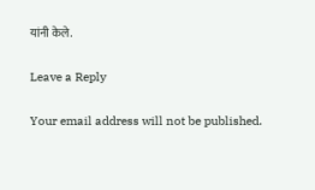यांनी केले.

Leave a Reply

Your email address will not be published.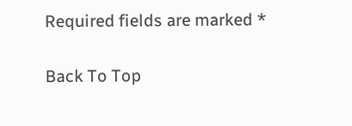Required fields are marked *

Back To Top